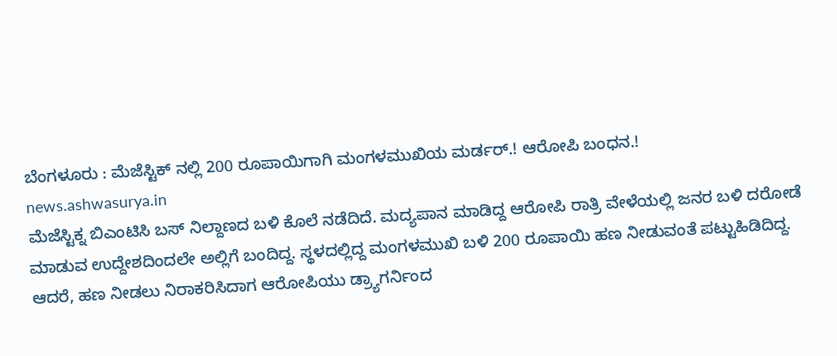ಬೆಂಗಳೂರು : ಮೆಜೆಸ್ಟಿಕ್ ನಲ್ಲಿ 200 ರೂಪಾಯಿಗಾಗಿ ಮಂಗಳಮುಖಿಯ ಮರ್ಡರ್.! ಆರೋಪಿ ಬಂಧನ.!
news.ashwasurya.in
ಮೆಜೆಸ್ಟಿಕ್ನ ಬಿಎಂಟಿಸಿ ಬಸ್ ನಿಲ್ದಾಣದ ಬಳಿ ಕೊಲೆ ನಡೆದಿದೆ. ಮದ್ಯಪಾನ ಮಾಡಿದ್ದ ಆರೋಪಿ ರಾತ್ರಿ ವೇಳೆಯಲ್ಲಿ ಜನರ ಬಳಿ ದರೋಡೆ ಮಾಡುವ ಉದ್ದೇಶದಿಂದಲೇ ಅಲ್ಲಿಗೆ ಬಂದಿದ್ದ. ಸ್ಥಳದಲ್ಲಿದ್ದ ಮಂಗಳಮುಖಿ ಬಳಿ 200 ರೂಪಾಯಿ ಹಣ ನೀಡುವಂತೆ ಪಟ್ಟುಹಿಡಿದಿದ್ದ. ಆದರೆ, ಹಣ ನೀಡಲು ನಿರಾಕರಿಸಿದಾಗ ಆರೋಪಿಯು ಡ್ರ್ಯಾಗರ್ನಿಂದ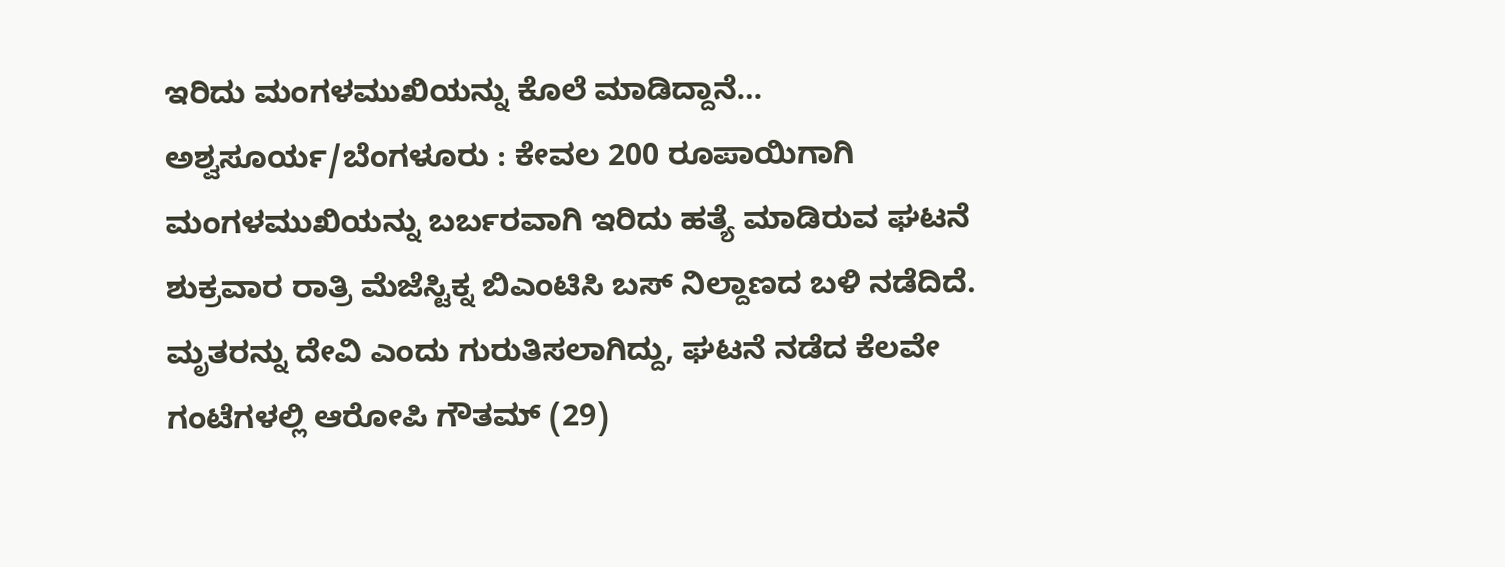ಇರಿದು ಮಂಗಳಮುಖಿಯನ್ನು ಕೊಲೆ ಮಾಡಿದ್ದಾನೆ…
ಅಶ್ವಸೂರ್ಯ/ಬೆಂಗಳೂರು : ಕೇವಲ 200 ರೂಪಾಯಿಗಾಗಿ ಮಂಗಳಮುಖಿಯನ್ನು ಬರ್ಬರವಾಗಿ ಇರಿದು ಹತ್ಯೆ ಮಾಡಿರುವ ಘಟನೆ ಶುಕ್ರವಾರ ರಾತ್ರಿ ಮೆಜೆಸ್ಟಿಕ್ನ ಬಿಎಂಟಿಸಿ ಬಸ್ ನಿಲ್ದಾಣದ ಬಳಿ ನಡೆದಿದೆ. ಮೃತರನ್ನು ದೇವಿ ಎಂದು ಗುರುತಿಸಲಾಗಿದ್ದು, ಘಟನೆ ನಡೆದ ಕೆಲವೇ ಗಂಟೆಗಳಲ್ಲಿ ಆರೋಪಿ ಗೌತಮ್ (29)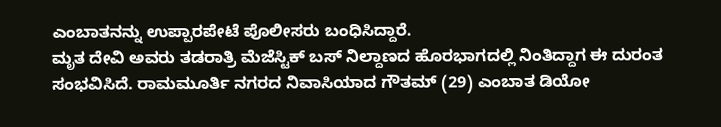ಎಂಬಾತನನ್ನು ಉಪ್ಪಾರಪೇಟೆ ಪೊಲೀಸರು ಬಂಧಿಸಿದ್ದಾರೆ.
ಮೃತ ದೇವಿ ಅವರು ತಡರಾತ್ರಿ ಮೆಜೆಸ್ಟಿಕ್ ಬಸ್ ನಿಲ್ದಾಣದ ಹೊರಭಾಗದಲ್ಲಿ ನಿಂತಿದ್ದಾಗ ಈ ದುರಂತ ಸಂಭವಿಸಿದೆ. ರಾಮಮೂರ್ತಿ ನಗರದ ನಿವಾಸಿಯಾದ ಗೌತಮ್ (29) ಎಂಬಾತ ಡಿಯೋ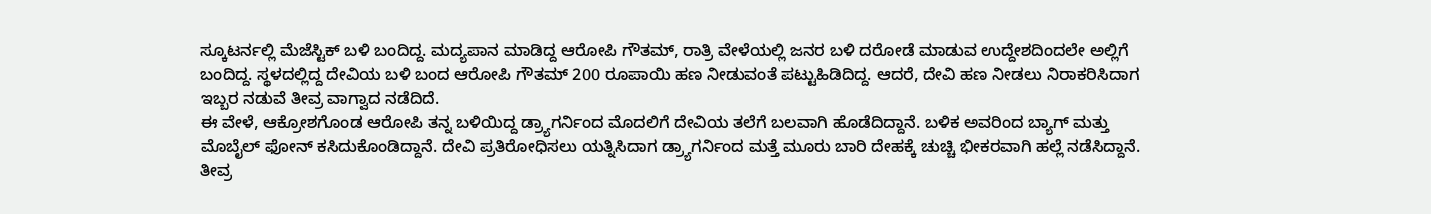ಸ್ಕೂಟರ್ನಲ್ಲಿ ಮೆಜೆಸ್ಟಿಕ್ ಬಳಿ ಬಂದಿದ್ದ. ಮದ್ಯಪಾನ ಮಾಡಿದ್ದ ಆರೋಪಿ ಗೌತಮ್, ರಾತ್ರಿ ವೇಳೆಯಲ್ಲಿ ಜನರ ಬಳಿ ದರೋಡೆ ಮಾಡುವ ಉದ್ದೇಶದಿಂದಲೇ ಅಲ್ಲಿಗೆ ಬಂದಿದ್ದ. ಸ್ಥಳದಲ್ಲಿದ್ದ ದೇವಿಯ ಬಳಿ ಬಂದ ಆರೋಪಿ ಗೌತಮ್ 200 ರೂಪಾಯಿ ಹಣ ನೀಡುವಂತೆ ಪಟ್ಟುಹಿಡಿದಿದ್ದ. ಆದರೆ, ದೇವಿ ಹಣ ನೀಡಲು ನಿರಾಕರಿಸಿದಾಗ ಇಬ್ಬರ ನಡುವೆ ತೀವ್ರ ವಾಗ್ವಾದ ನಡೆದಿದೆ.
ಈ ವೇಳೆ, ಆಕ್ರೋಶಗೊಂಡ ಆರೋಪಿ ತನ್ನ ಬಳಿಯಿದ್ದ ಡ್ರ್ಯಾಗರ್ನಿಂದ ಮೊದಲಿಗೆ ದೇವಿಯ ತಲೆಗೆ ಬಲವಾಗಿ ಹೊಡೆದಿದ್ದಾನೆ. ಬಳಿಕ ಅವರಿಂದ ಬ್ಯಾಗ್ ಮತ್ತು ಮೊಬೈಲ್ ಫೋನ್ ಕಸಿದುಕೊಂಡಿದ್ದಾನೆ. ದೇವಿ ಪ್ರತಿರೋಧಿಸಲು ಯತ್ನಿಸಿದಾಗ ಡ್ರ್ಯಾಗರ್ನಿಂದ ಮತ್ತೆ ಮೂರು ಬಾರಿ ದೇಹಕ್ಕೆ ಚುಚ್ಚಿ ಭೀಕರವಾಗಿ ಹಲ್ಲೆ ನಡೆಸಿದ್ದಾನೆ. ತೀವ್ರ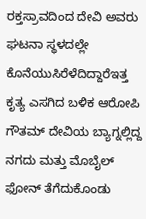ರಕ್ತಸ್ರಾವದಿಂದ ದೇವಿ ಅವರು ಘಟನಾ ಸ್ಥಳದಲ್ಲೇ ಕೊನೆಯುಸಿರೆಳೆದಿದ್ದಾರೆಇತ್ತ ಕೃತ್ಯ ಎಸಗಿದ ಬಳಿಕ ಆರೋಪಿ ಗೌತಮ್ ದೇವಿಯ ಬ್ಯಾಗ್ನಲ್ಲಿದ್ದ ನಗದು ಮತ್ತು ಮೊಬೈಲ್ ಫೋನ್ ತೆಗೆದುಕೊಂಡು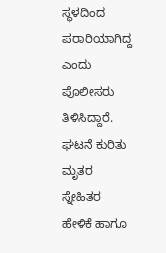ಸ್ಥಳದಿಂದ ಪರಾರಿಯಾಗಿದ್ದ ಎಂದು ಪೊಲೀಸರು ತಿಳಿಸಿದ್ದಾರೆ.
ಘಟನೆ ಕುರಿತು ಮೃತರ ಸ್ನೇಹಿತರ ಹೇಳಿಕೆ ಹಾಗೂ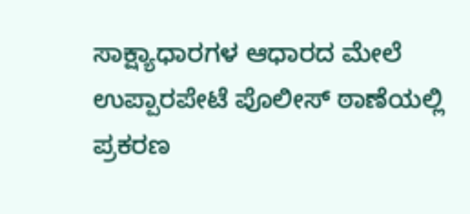ಸಾಕ್ಷ್ಯಾಧಾರಗಳ ಆಧಾರದ ಮೇಲೆ ಉಪ್ಪಾರಪೇಟೆ ಪೊಲೀಸ್ ಠಾಣೆಯಲ್ಲಿ ಪ್ರಕರಣ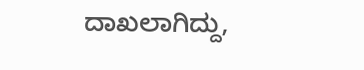ದಾಖಲಾಗಿದ್ದು,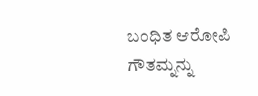ಬಂಧಿತ ಆರೋಪಿ ಗೌತಮ್ನನ್ನು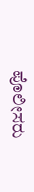ಪೊಲೀಸರು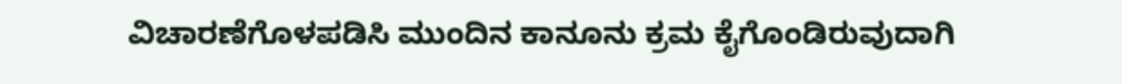ವಿಚಾರಣೆಗೊಳಪಡಿಸಿ ಮುಂದಿನ ಕಾನೂನು ಕ್ರಮ ಕೈಗೊಂಡಿರುವುದಾಗಿ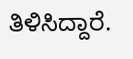ತಿಳಿಸಿದ್ದಾರೆ.